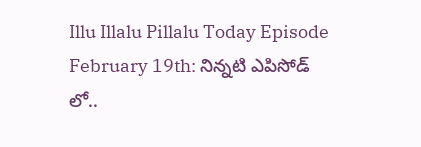Illu Illalu Pillalu Today Episode February 19th: నిన్నటి ఎపిసోడ్ లో..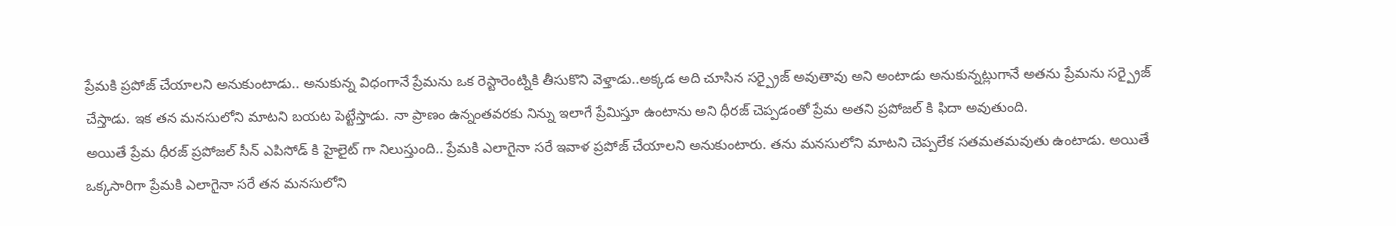ప్రేమకి ప్రపోజ్ చేయాలని అనుకుంటాడు.. అనుకున్న విధంగానే ప్రేమను ఒక రెస్టారెంట్నికి తీసుకొని వెళ్తాడు..అక్కడ అది చూసిన సర్ప్రైజ్ అవుతావు అని అంటాడు అనుకున్నట్లుగానే అతను ప్రేమను సర్ప్రైజ్ చేస్తాడు. ఇక తన మనసులోని మాటని బయట పెట్టేస్తాడు. నా ప్రాణం ఉన్నంతవరకు నిన్ను ఇలాగే ప్రేమిస్తూ ఉంటాను అని ధీరజ్ చెప్పడంతో ప్రేమ అతని ప్రపోజల్ కి ఫిదా అవుతుంది.
అయితే ప్రేమ ధీరజ్ ప్రపోజల్ సీన్ ఎపిసోడ్ కి హైలైట్ గా నిలుస్తుంది.. ప్రేమకి ఎలాగైనా సరే ఇవాళ ప్రపోజ్ చేయాలని అనుకుంటారు. తను మనసులోని మాటని చెప్పలేక సతమతమవుతు ఉంటాడు. అయితే ఒక్కసారిగా ప్రేమకి ఎలాగైనా సరే తన మనసులోని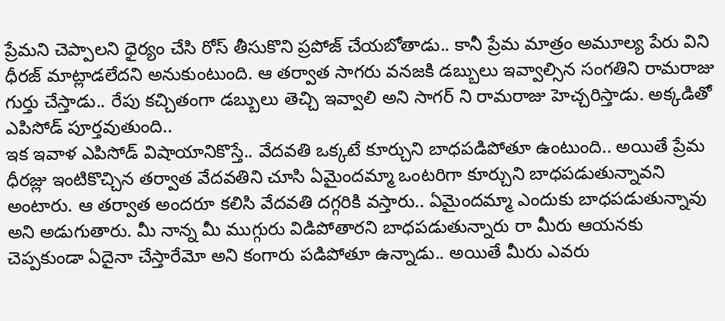ప్రేమని చెప్పాలని ధైర్యం చేసి రోస్ తీసుకొని ప్రపోజ్ చేయబోతాడు.. కానీ ప్రేమ మాత్రం అమూల్య పేరు విని ధీరజ్ మాట్లాడలేదని అనుకుంటుంది. ఆ తర్వాత సాగరు వనజకి డబ్బులు ఇవ్వాల్సిన సంగతిని రామరాజు గుర్తు చేస్తాడు.. రేపు కచ్చితంగా డబ్బులు తెచ్చి ఇవ్వాలి అని సాగర్ ని రామరాజు హెచ్చరిస్తాడు. అక్కడితో ఎపిసోడ్ పూర్తవుతుంది..
ఇక ఇవాళ ఎపిసోడ్ విషాయానికొస్తే.. వేదవతి ఒక్కటే కూర్చుని బాధపడిపోతూ ఉంటుంది.. అయితే ప్రేమ ధీరజ్లు ఇంటికొచ్చిన తర్వాత వేదవతిని చూసి ఏమైందమ్మా ఒంటరిగా కూర్చుని బాధపడుతున్నావని అంటారు. ఆ తర్వాత అందరూ కలిసి వేదవతి దగ్గరికి వస్తారు.. ఏమైందమ్మా ఎందుకు బాధపడుతున్నావు అని అడుగుతారు. మీ నాన్న మీ ముగ్గురు విడిపోతారని బాధపడుతున్నారు రా మీరు ఆయనకు చెప్పకుండా ఏదైనా చేస్తారేమో అని కంగారు పడిపోతూ ఉన్నాడు.. అయితే మీరు ఎవరు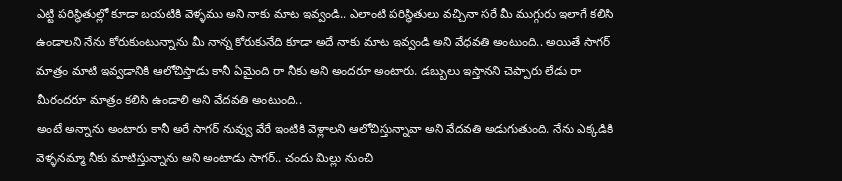ఎట్టి పరిస్థితుల్లో కూడా బయటికి వెళ్ళము అని నాకు మాట ఇవ్వండి.. ఎలాంటి పరిస్థితులు వచ్చినా సరే మీ ముగ్గురు ఇలాగే కలిసి ఉండాలని నేను కోరుకుంటున్నాను మీ నాన్న కోరుకునేది కూడా అదే నాకు మాట ఇవ్వండి అని వేధవతి అంటుంది.. అయితే సాగర్ మాత్రం మాటి ఇవ్వడానికి ఆలోచిస్తాడు కానీ ఏమైంది రా నీకు అని అందరూ అంటారు. డబ్బులు ఇస్తానని చెప్పారు లేడు రా మీరందరూ మాత్రం కలిసి ఉండాలి అని వేదవతి అంటుంది..
అంటే అన్నాను అంటారు కానీ అరే సాగర్ నువ్వు వేరే ఇంటికి వెళ్లాలని ఆలోచిస్తున్నావా అని వేదవతి అడుగుతుంది. నేను ఎక్కడికి వెళ్ళనమ్మా నీకు మాటిస్తున్నాను అని అంటాడు సాగర్.. చందు మిల్లు నుంచి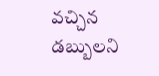వచ్చిన డబ్బులని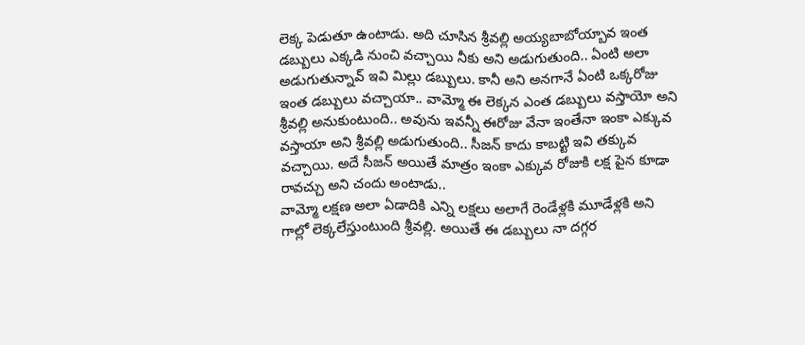లెక్క పెడుతూ ఉంటాడు. అది చూసిన శ్రీవల్లి అయ్యబాబోయ్బావ ఇంత డబ్బులు ఎక్కడి నుంచి వచ్చాయి నీకు అని అడుగుతుంది.. ఏంటి అలా అడుగుతున్నావ్ ఇవి మిల్లు డబ్బులు. కానీ అని అనగానే ఏంటి ఒక్కరోజు ఇంత డబ్బులు వచ్చాయా.. వామ్మో ఈ లెక్కన ఎంత డబ్బులు వస్తాయో అని శ్రీవల్లి అనుకుంటుంది.. అవును ఇవన్నీ ఈరోజు వేనా ఇంతేనా ఇంకా ఎక్కువ వస్తాయా అని శ్రీవల్లి అడుగుతుంది.. సీజన్ కాదు కాబట్టి ఇవి తక్కువ వచ్చాయి. అదే సీజన్ అయితే మాత్రం ఇంకా ఎక్కువ రోజుకి లక్ష పైన కూడా రావచ్చు అని చందు అంటాడు..
వామ్మో లక్షణ అలా ఏడాదికి ఎన్ని లక్షలు అలాగే రెండేళ్లకి మూడేళ్లకి అని గాల్లో లెక్కలేస్తుంటుంది శ్రీవల్లి. అయితే ఈ డబ్బులు నా దగ్గర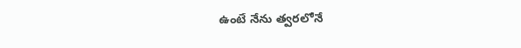ఉంటే నేను త్వరలోనే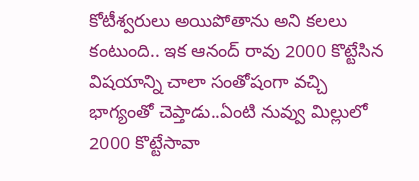కోటీశ్వరులు అయిపోతాను అని కలలు కంటుంది.. ఇక ఆనంద్ రావు 2000 కొట్టేసిన విషయాన్ని చాలా సంతోషంగా వచ్చి భాగ్యంతో చెప్తాడు..ఏంటి నువ్వు మిల్లులో 2000 కొట్టేసావా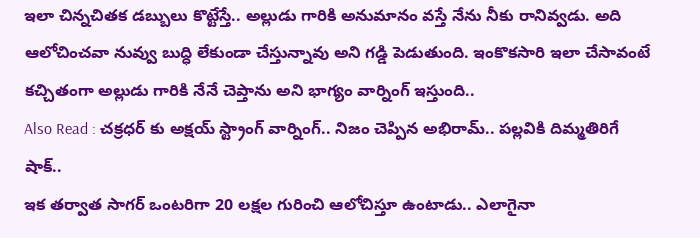ఇలా చిన్నచితక డబ్బులు కొట్టేస్తే.. అల్లుడు గారికి అనుమానం వస్తే నేను నీకు రానివ్వడు. అది ఆలోచించవా నువ్వు బుద్ధి లేకుండా చేస్తున్నావు అని గడ్డి పెడుతుంది. ఇంకొకసారి ఇలా చేసావంటే కచ్చితంగా అల్లుడు గారికి నేనే చెప్తాను అని భాగ్యం వార్నింగ్ ఇస్తుంది..
Also Read : చక్రధర్ కు అక్షయ్ స్ట్రాంగ్ వార్నింగ్.. నిజం చెప్పిన అభిరామ్.. పల్లవికి దిమ్మతిరిగే షాక్..
ఇక తర్వాత సాగర్ ఒంటరిగా 20 లక్షల గురించి ఆలోచిస్తూ ఉంటాడు.. ఎలాగైనా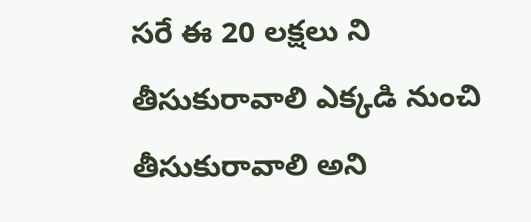సరే ఈ 20 లక్షలు ని తీసుకురావాలి ఎక్కడి నుంచి తీసుకురావాలి అని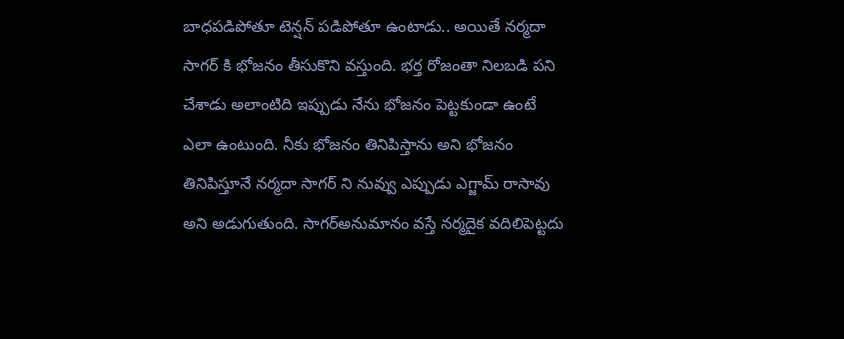బాధపడిపోతూ టెన్షన్ పడిపోతూ ఉంటాడు.. అయితే నర్మదా సాగర్ కి భోజనం తీసుకొని వస్తుంది. భర్త రోజంతా నిలబడి పని చేశాడు అలాంటిది ఇప్పుడు నేను భోజనం పెట్టకుండా ఉంటే ఎలా ఉంటుంది. నీకు భోజనం తినిపిస్తాను అని భోజనం తినిపిస్తూనే నర్మదా సాగర్ ని నువ్వు ఎప్పుడు ఎగ్జామ్ రాసావు అని అడుగుతుంది. సాగర్అనుమానం వస్తే నర్మదైక వదిలిపెట్టదు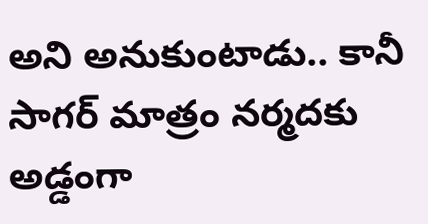అని అనుకుంటాడు.. కానీ సాగర్ మాత్రం నర్మదకు అడ్డంగా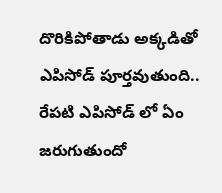దొరికిపోతాడు అక్కడితో ఎపిసోడ్ పూర్తవుతుంది.. రేపటి ఎపిసోడ్ లో ఏం జరుగుతుందో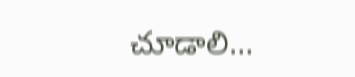చూడాలి…